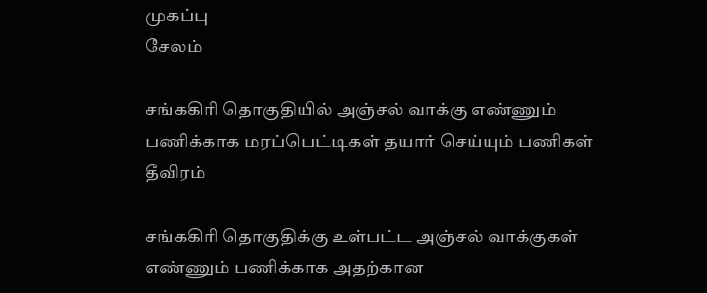முகப்பு
சேலம்

சங்ககிரி தொகுதியில் அஞ்சல் வாக்கு எண்ணும் பணிக்காக மரப்பெட்டிகள் தயார் செய்யும் பணிகள் தீவிரம்

சங்ககிரி தொகுதிக்கு உள்பட்ட அஞ்சல் வாக்குகள் எண்ணும் பணிக்காக அதற்கான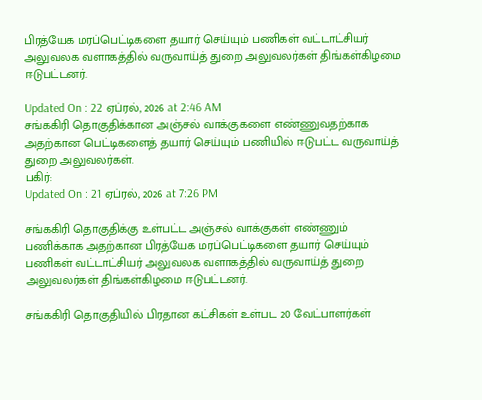பிரத்யேக மரப்பெட்டிகளை தயார் செய்யும் பணிகள் வட்டாட்சியர் அலுவலக வளாகத்தில் வருவாய்த் துறை அலுவலர்கள் திங்கள்கிழமை ஈடுபட்டனர்.

Updated On : 22 ஏப்ரல், 2026 at 2:46 AM
சங்ககிரி தொகுதிக்கான அஞ்சல் வாக்குகளை எண்ணுவதற்காக அதற்கான பெட்டிகளைத் தயார் செய்யும் பணியில் ஈடுபட்ட வருவாய்த் துறை அலுவலர்கள்.
பகிர்:
Updated On : 21 ஏப்ரல், 2026 at 7:26 PM

சங்ககிரி தொகுதிக்கு உள்பட்ட அஞ்சல் வாக்குகள் எண்ணும் பணிக்காக அதற்கான பிரத்யேக மரப்பெட்டிகளை தயார் செய்யும் பணிகள் வட்டாட்சியர் அலுவலக வளாகத்தில் வருவாய்த் துறை அலுவலர்கள் திங்கள்கிழமை ஈடுபட்டனர்.

சங்ககிரி தொகுதியில் பிரதான கட்சிகள் உள்பட 20 வேட்பாளர்கள்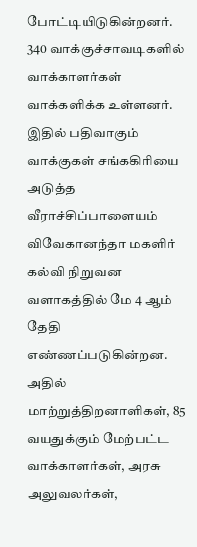போட்டியிடுகின்றனர். 340 வாக்குச்சாவடிகளில் வாக்காளர்கள் வாக்களிக்க உள்ளனர். இதில் பதிவாகும் வாக்குகள் சங்ககிரியை அடுத்த வீராச்சிப்பாளையம் விவேகானந்தா மகளிர் கல்வி நிறுவன வளாகத்தில் மே 4 ஆம் தேதி எண்ணப்படுகின்றன. அதில் மாற்றுத்திறனாளிகள், 85 வயதுக்கும் மேற்பட்ட வாக்காளர்கள், அரசு அலுவலர்கள்,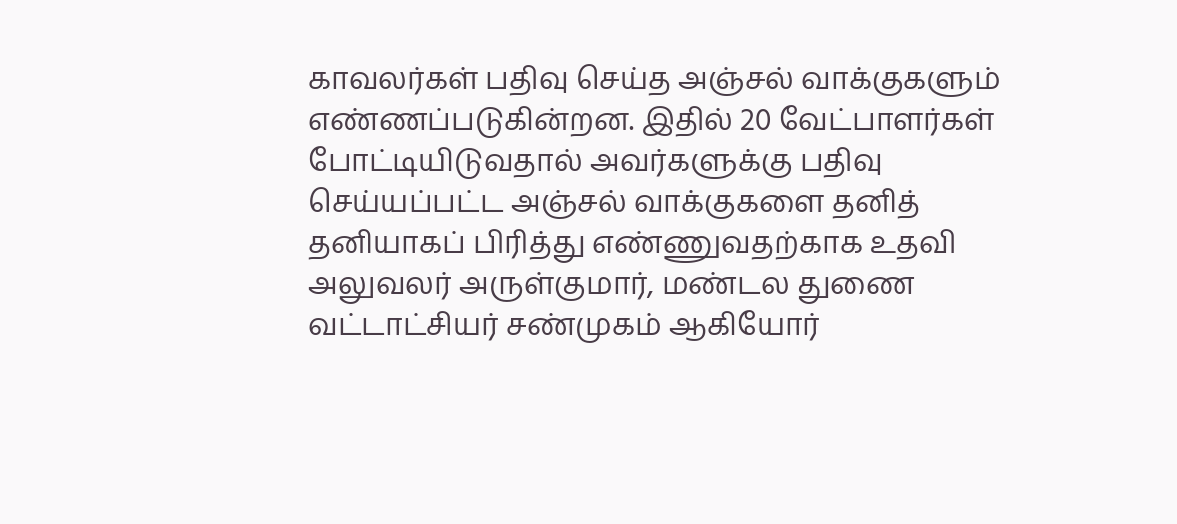காவலர்கள் பதிவு செய்த அஞ்சல் வாக்குகளும் எண்ணப்படுகின்றன. இதில் 20 வேட்பாளர்கள் போட்டியிடுவதால் அவர்களுக்கு பதிவு செய்யப்பட்ட அஞ்சல் வாக்குகளை தனித் தனியாகப் பிரித்து எண்ணுவதற்காக உதவி அலுவலர் அருள்குமார், மண்டல துணை வட்டாட்சியர் சண்முகம் ஆகியோர்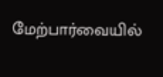மேற்பார்வையில்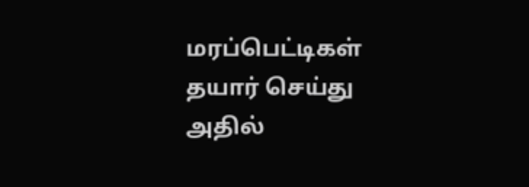மரப்பெட்டிகள் தயார் செய்து அதில்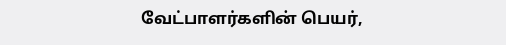வேட்பாளர்களின் பெயர்,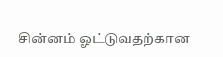சின்னம் ஓட்டுவதற்கான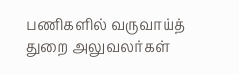பணிகளில் வருவாய்த் துறை அலுவலர்கள்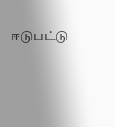ஈடுபட்டு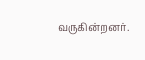வருகின்றனர்.